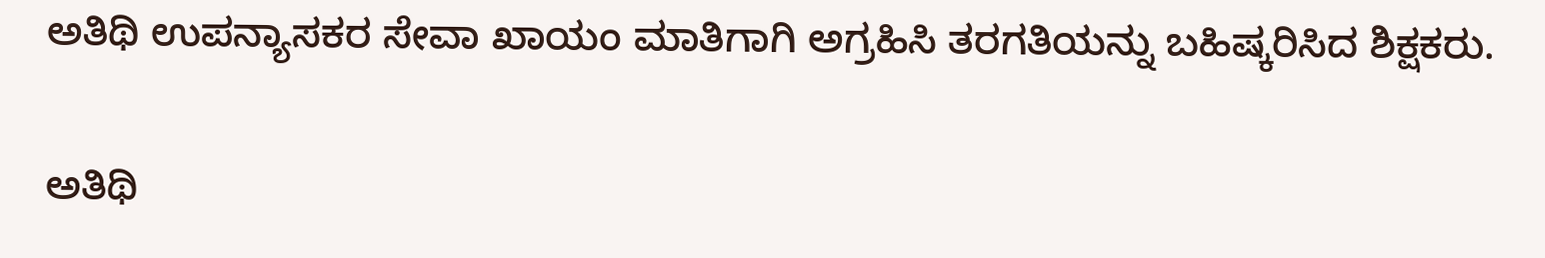ಅತಿಥಿ ಉಪನ್ಯಾಸಕರ ಸೇವಾ ಖಾಯಂ ಮಾತಿಗಾಗಿ ಅಗ್ರಹಿಸಿ ತರಗತಿಯನ್ನು ಬಹಿಷ್ಕರಿಸಿದ ಶಿಕ್ಷಕರು.

ಅತಿಥಿ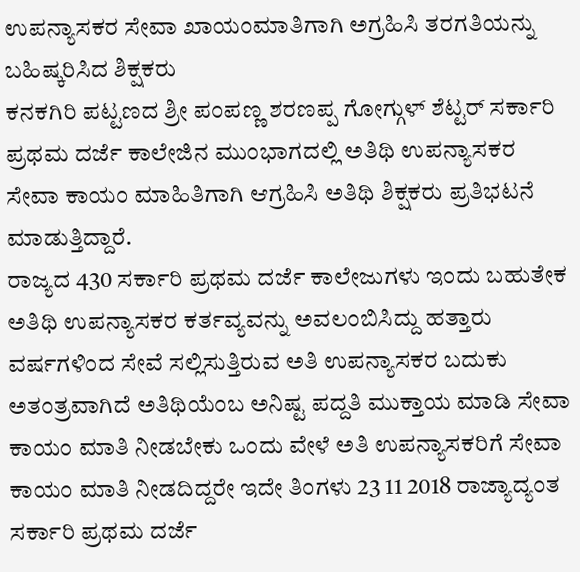ಉಪನ್ಯಾಸಕರ ಸೇವಾ ಖಾಯಂಮಾತಿಗಾಗಿ ಅಗ್ರಹಿಸಿ ತರಗತಿಯನ್ನು ಬಹಿಷ್ಕರಿಸಿದ ಶಿಕ್ಷಕರು
ಕನಕಗಿರಿ ಪಟ್ಟಣದ ಶ್ರೀ ಪಂಪಣ್ಣ ಶರಣಪ್ಪ ಗೋಗ್ಗುಳ್ ಶೆಟ್ಟರ್ ಸರ್ಕಾರಿ ಪ್ರಥಮ ದರ್ಜೆ ಕಾಲೇಜಿನ ಮುಂಭಾಗದಲ್ಲಿ ಅತಿಥಿ ಉಪನ್ಯಾಸಕರ ಸೇವಾ ಕಾಯಂ ಮಾಹಿತಿಗಾಗಿ ಆಗ್ರಹಿಸಿ ಅತಿಥಿ ಶಿಕ್ಷಕರು ಪ್ರತಿಭಟನೆ ಮಾಡುತ್ತಿದ್ದಾರೆ.
ರಾಜ್ಯದ 430 ಸರ್ಕಾರಿ ಪ್ರಥಮ ದರ್ಜೆ ಕಾಲೇಜುಗಳು ಇಂದು ಬಹುತೇಕ ಅತಿಥಿ ಉಪನ್ಯಾಸಕರ ಕರ್ತವ್ಯವನ್ನು ಅವಲಂಬಿಸಿದ್ದು ಹತ್ತಾರು ವರ್ಷಗಳಿಂದ ಸೇವೆ ಸಲ್ಲಿಸುತ್ತಿರುವ ಅತಿ ಉಪನ್ಯಾಸಕರ ಬದುಕು ಅತಂತ್ರವಾಗಿದೆ ಅತಿಥಿಯೆಂಬ ಅನಿಷ್ಟ ಪದ್ದತಿ ಮುಕ್ತಾಯ ಮಾಡಿ ಸೇವಾ ಕಾಯಂ ಮಾತಿ ನೀಡಬೇಕು ಒಂದು ವೇಳೆ ಅತಿ ಉಪನ್ಯಾಸಕರಿಗೆ ಸೇವಾ ಕಾಯಂ ಮಾತಿ ನೀಡದಿದ್ದರೇ ಇದೇ ತಿಂಗಳು 23 11 2018 ರಾಜ್ಯಾದ್ಯಂತ ಸರ್ಕಾರಿ ಪ್ರಥಮ ದರ್ಜೆ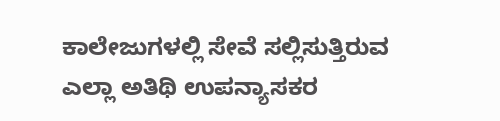ಕಾಲೇಜುಗಳಲ್ಲಿ ಸೇವೆ ಸಲ್ಲಿಸುತ್ತಿರುವ ಎಲ್ಲಾ ಅತಿಥಿ ಉಪನ್ಯಾಸಕರ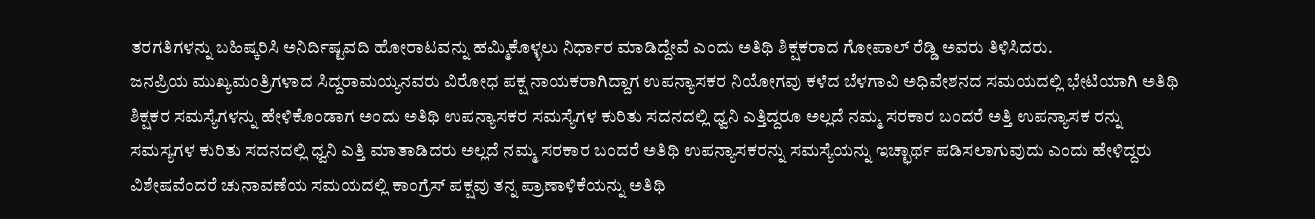ತರಗತಿಗಳನ್ನು ಬಹಿಷ್ಕರಿಸಿ ಅನಿರ್ದಿಷ್ಟವದಿ ಹೋರಾಟವನ್ನು ಹಮ್ಮಿಕೊಳ್ಳಲು ನಿರ್ಧಾರ ಮಾಡಿದ್ದೇವೆ ಎಂದು ಅತಿಥಿ ಶಿಕ್ಷಕರಾದ ಗೋಪಾಲ್ ರೆಡ್ಡಿ ಅವರು ತಿಳಿಸಿದರು.
ಜನಪ್ರಿಯ ಮುಖ್ಯಮಂತ್ರಿಗಳಾದ ಸಿದ್ದರಾಮಯ್ಯನವರು ವಿರೋಧ ಪಕ್ಷ ನಾಯಕರಾಗಿದ್ದಾಗ ಉಪನ್ಯಾಸಕರ ನಿಯೋಗವು ಕಳೆದ ಬೆಳಗಾವಿ ಅಧಿವೇಶನದ ಸಮಯದಲ್ಲಿ ಭೇಟಿಯಾಗಿ ಅತಿಥಿ ಶಿಕ್ಷಕರ ಸಮಸ್ಯೆಗಳನ್ನು ಹೇಳಿಕೊಂಡಾಗ ಅಂದು ಅತಿಥಿ ಉಪನ್ಯಾಸಕರ ಸಮಸ್ಯೆಗಳ ಕುರಿತು ಸದನದಲ್ಲಿ ಧ್ವನಿ ಎತ್ತಿದ್ದರೂ ಅಲ್ಲದೆ ನಮ್ಮ ಸರಕಾರ ಬಂದರೆ ಅತ್ತಿ ಉಪನ್ಯಾಸಕ ರನ್ನು ಸಮಸ್ಯಗಳ ಕುರಿತು ಸದನದಲ್ಲಿ ಧ್ವನಿ ಎತ್ತಿ ಮಾತಾಡಿದರು ಅಲ್ಲದೆ ನಮ್ಮ ಸರಕಾರ ಬಂದರೆ ಅತಿಥಿ ಉಪನ್ಯಾಸಕರನ್ನು ಸಮಸ್ಯೆಯನ್ನು ಇಚ್ಛಾರ್ಥ ಪಡಿಸಲಾಗುವುದು ಎಂದು ಹೇಳಿದ್ದರು ವಿಶೇಷವೆಂದರೆ ಚುನಾವಣೆಯ ಸಮಯದಲ್ಲಿ ಕಾಂಗ್ರೆಸ್ ಪಕ್ಷವು ತನ್ನ ಪ್ರಾಣಾಳಿಕೆಯನ್ನು ಅತಿಥಿ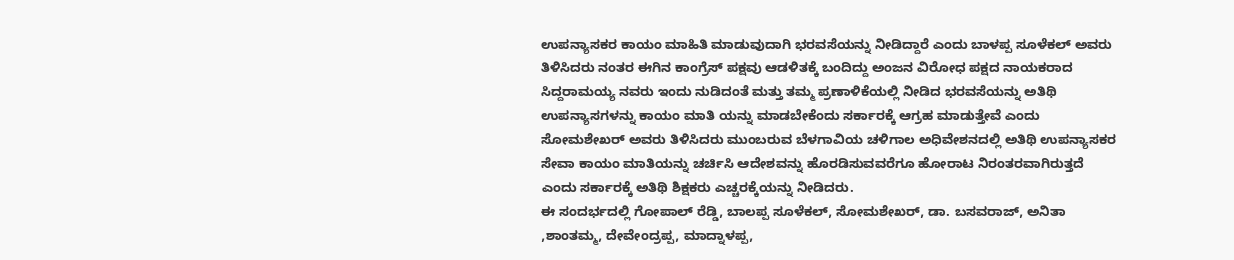ಉಪನ್ಯಾಸಕರ ಕಾಯಂ ಮಾಹಿತಿ ಮಾಡುವುದಾಗಿ ಭರವಸೆಯನ್ನು ನೀಡಿದ್ದಾರೆ ಎಂದು ಬಾಳಪ್ಪ ಸೂಳೆಕಲ್ ಅವರು ತಿಳಿಸಿದರು ನಂತರ ಈಗಿನ ಕಾಂಗ್ರೆಸ್ ಪಕ್ಷವು ಆಡಳಿತಕ್ಕೆ ಬಂದಿದ್ದು ಅಂಜನ ವಿರೋಧ ಪಕ್ಷದ ನಾಯಕರಾದ ಸಿದ್ದರಾಮಯ್ಯ ನವರು ಇಂದು ನುಡಿದಂತೆ ಮತ್ತು ತಮ್ಮ ಪ್ರಣಾಳಿಕೆಯಲ್ಲಿ ನೀಡಿದ ಭರವಸೆಯನ್ನು ಅತಿಥಿ ಉಪನ್ಯಾಸಗಳನ್ನು ಕಾಯಂ ಮಾತಿ ಯನ್ನು ಮಾಡಬೇಕೆಂದು ಸರ್ಕಾರಕ್ಕೆ ಆಗ್ರಹ ಮಾಡುತ್ತೇವೆ ಎಂದು ಸೋಮಶೇಖರ್ ಅವರು ತಿಳಿಸಿದರು ಮುಂಬರುವ ಬೆಳಗಾವಿಯ ಚಳಿಗಾಲ ಅಧಿವೇಶನದಲ್ಲಿ ಅತಿಥಿ ಉಪನ್ಯಾಸಕರ ಸೇವಾ ಕಾಯಂ ಮಾತಿಯನ್ನು ಚರ್ಚಿಸಿ ಆದೇಶವನ್ನು ಹೊರಡಿಸುವವರೆಗೂ ಹೋರಾಟ ನಿರಂತರವಾಗಿರುತ್ತದೆ ಎಂದು ಸರ್ಕಾರಕ್ಕೆ ಅತಿಥಿ ಶಿಕ್ಷಕರು ಎಚ್ಚರಕ್ಕೆಯನ್ನು ನೀಡಿದರು.
ಈ ಸಂದರ್ಭದಲ್ಲಿ ಗೋಪಾಲ್ ರೆಡ್ಡಿ, ಬಾಲಪ್ಪ ಸೂಳೆಕಲ್, ಸೋಮಶೇಖರ್, ಡಾ. ಬಸವರಾಜ್, ಅನಿತಾ ,ಶಾಂತಮ್ಮ, ದೇವೇಂದ್ರಪ್ಪ, ಮಾದ್ನಾಳಪ್ಪ,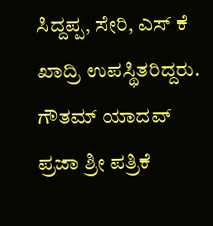ಸಿದ್ದಪ್ಪ, ಸೇರಿ, ಎಸ್ ಕೆ ಖಾದ್ರಿ ಉಪಸ್ಥಿತರಿದ್ದರು.
ಗೌತಮ್ ಯಾದವ್ ಪ್ರಜಾ ಶ್ರೀ ಪತ್ರಿಕೆ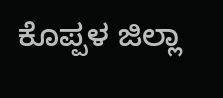ಕೊಪ್ಪಳ ಜಿಲ್ಲಾ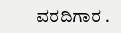ವರದಿಗಾರ .